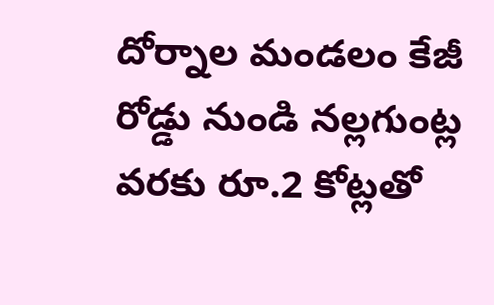దోర్నాల మండలం కేజీ రోడ్డు నుండి నల్లగుంట్ల వరకు రూ.2 కోట్లతో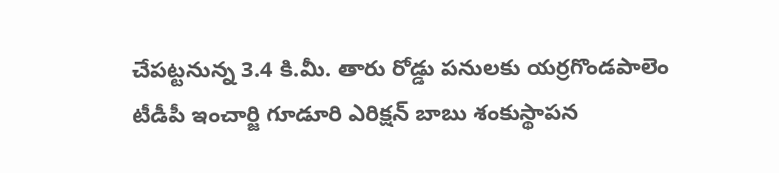చేపట్టనున్న 3.4 కి.మీ. తారు రోడ్డు పనులకు యర్రగొండపాలెం టీడీపీ ఇంచార్జి గూడూరి ఎరిక్షన్ బాబు శంకుస్థాపన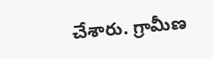చేశారు. గ్రామీణ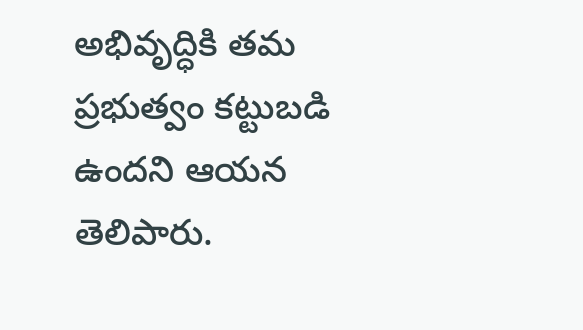అభివృద్ధికి తమ ప్రభుత్వం కట్టుబడి ఉందని ఆయన తెలిపారు.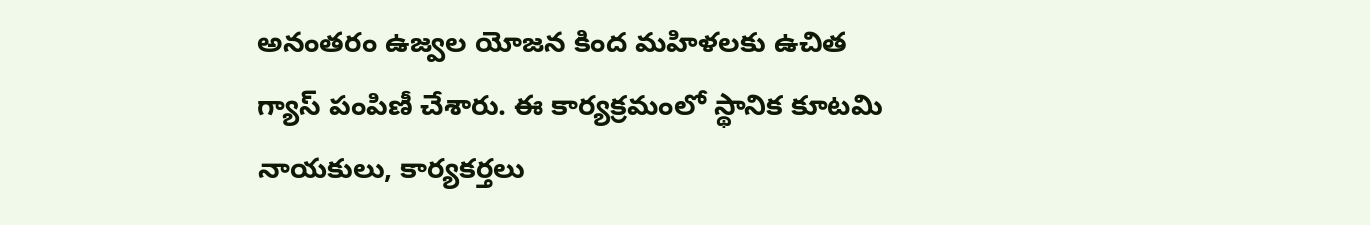అనంతరం ఉజ్వల యోజన కింద మహిళలకు ఉచిత గ్యాస్ పంపిణీ చేశారు. ఈ కార్యక్రమంలో స్థానిక కూటమి నాయకులు, కార్యకర్తలు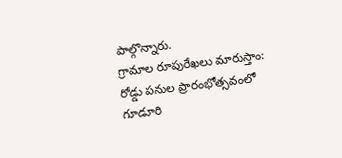పాల్గొన్నారు.
గ్రామాల రూపురేఖలు మారుస్తాం: రోడ్డు పనుల ప్రారంభోత్సవంలో గూడూరి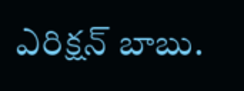ఎరిక్షన్ బాబు.